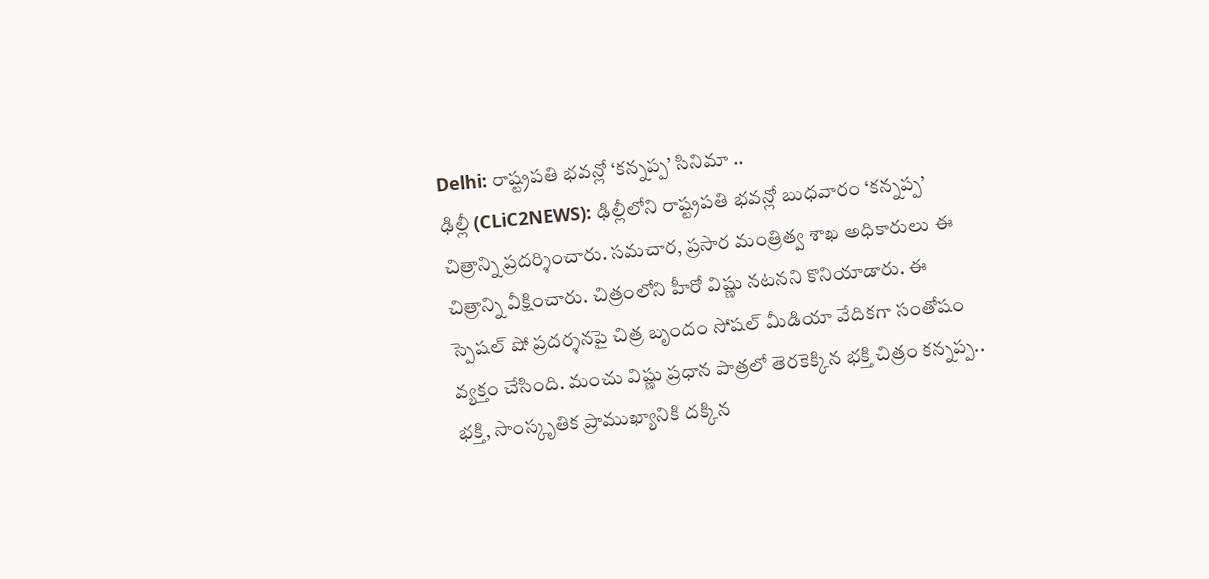Delhi: రాష్ట్రపతి భవన్లో ‘కన్నప్ప’ సినిమా ..
ఢిల్లీ (CLiC2NEWS): ఢిల్లీలోని రాష్ట్రపతి భవన్లో బుధవారం ‘కన్నప్ప’ చిత్రాన్ని ప్రదర్శించారు. సమచార, ప్రసార మంత్రిత్వ శాఖ అధికారులు ఈ చిత్రాన్ని వీక్షించారు. చిత్రంలోని హీరో విష్ణు నటనని కొనియాడారు. ఈ స్పెషల్ షో ప్రదర్శనపై చిత్ర బృందం సోషల్ మీడియా వేదికగా సంతోషం వ్యక్తం చేసింది. మంచు విష్ణు ప్రధాన పాత్రలో తెరకెక్కిన భక్తి చిత్రం కన్నప్ప.. భక్తి, సాంస్కృతిక ప్రాముఖ్యానికి దక్కిన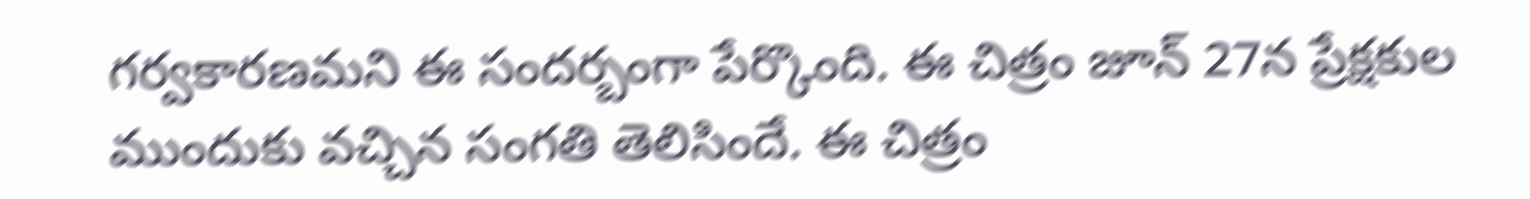గర్వకారణమని ఈ సందర్బంగా పేర్కొంది. ఈ చిత్రం జూన్ 27న ప్రేక్షకుల ముందుకు వచ్చిన సంగతి తెలిసిందే. ఈ చిత్రం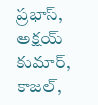ప్రభాస్, అక్షయ్ కుమార్, కాజల్,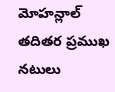మోహన్లాల్ తదితర ప్రముఖ నటులు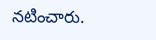నటించారు.